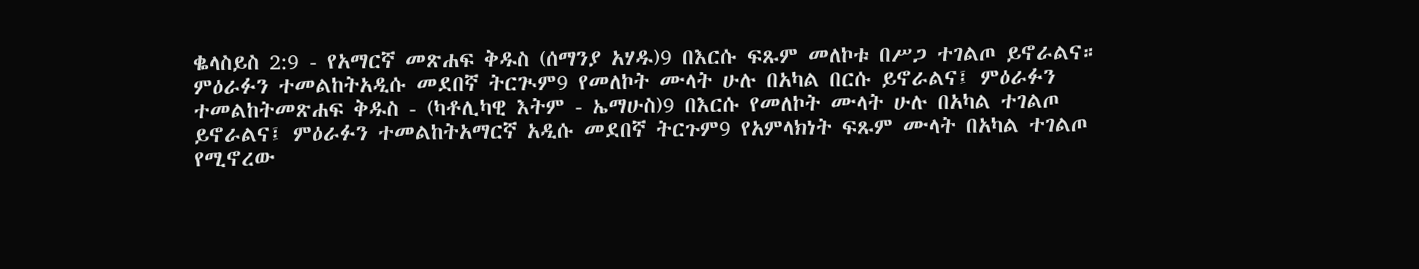ቈላስይስ 2:9 - የአማርኛ መጽሐፍ ቅዱስ (ሰማንያ አሃዱ)9 በእርሱ ፍጹም መለኮቱ በሥጋ ተገልጦ ይኖራልና። ምዕራፉን ተመልከትአዲሱ መደበኛ ትርጒም9 የመለኮት ሙላት ሁሉ በአካል በርሱ ይኖራልና፤ ምዕራፉን ተመልከትመጽሐፍ ቅዱስ - (ካቶሊካዊ እትም - ኤማሁስ)9 በእርሱ የመለኮት ሙላት ሁሉ በአካል ተገልጦ ይኖራልና፤ ምዕራፉን ተመልከትአማርኛ አዲሱ መደበኛ ትርጉም9 የአምላክነት ፍጹም ሙላት በአካል ተገልጦ የሚኖረው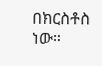በክርስቶስ ነው።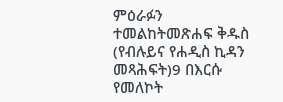ምዕራፉን ተመልከትመጽሐፍ ቅዱስ (የብሉይና የሐዲስ ኪዳን መጻሕፍት)9 በእርሱ የመለኮት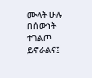ሙላት ሁሉ በሰውነት ተገልጦ ይኖራልና፤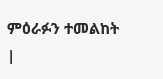ምዕራፉን ተመልከት |